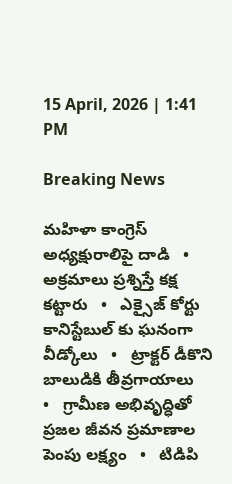15 April, 2026 | 1:41 PM

Breaking News

మహిళా కాంగ్రెస్ అధ్యక్షురాలిపై దాడి   •   అక్రమాలు ప్రశ్నిస్తే కక్ష కట్టారు   •   ఎక్సైజ్ కోర్టు కానిస్టేబుల్ కు ఘనంగా వీడ్కోలు   •   ట్రాక్టర్ డీకొని బాలుడికి తీవ్రగాయాలు   •   గ్రామీణ అభివృద్ధితో ప్రజల జీవన ప్రమాణాల పెంపు లక్ష్యం   •   టిడిపి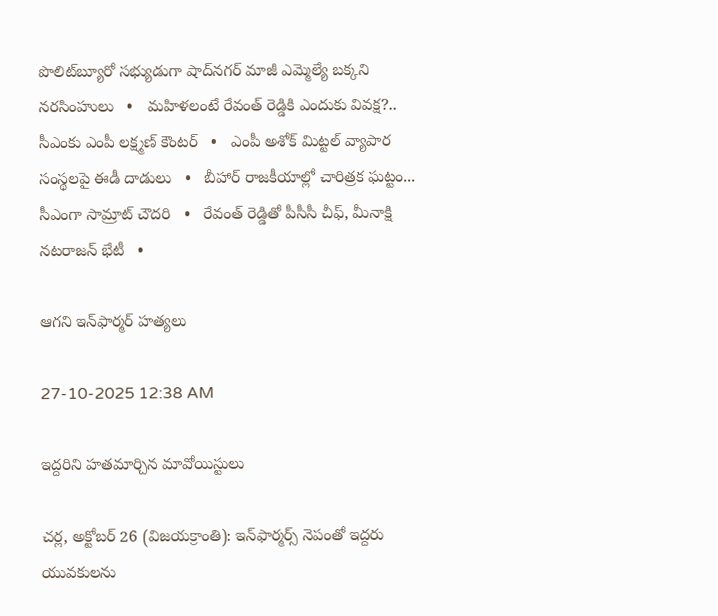పొలిట్‌బ్యూరో సభ్యుడుగా షాద్‌నగర్ మాజీ ఎమ్మెల్యే బక్కని నరసింహులు   •   మహిళలంటే రేవంత్ రెడ్డికి ఎందుకు వివక్ష?.. సీఎంకు ఎంపీ లక్ష్మణ్ కౌంటర్   •   ఎంపీ అశోక్ మిట్టల్‌ వ్యాపార సంస్థలపై ఈడీ దాడులు   •   బీహార్ రాజకీయాల్లో చారిత్రక ఘట్టం... సీఎంగా సామ్రాట్‌ చౌదరి   •   రేవంత్‌ రెడ్డితో పీసీసీ చీఫ్, మీనాక్షి నటరాజన్ భేటీ   •

ఆగని ఇన్‌ఫార్మర్ హత్యలు

27-10-2025 12:38 AM

ఇద్దరిని హతమార్చిన మావోయిస్టులు

చర్ల, అక్టోబర్ 26 (విజయక్రాంతి): ఇన్‌ఫార్మర్స్ నెపంతో ఇద్దరు యువకులను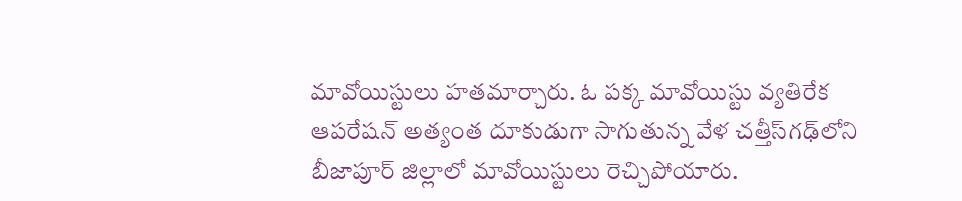మావోయిస్టులు హతమార్చారు. ఓ పక్క మావోయిస్టు వ్యతిరేక ఆపరేషన్ అత్యంత దూకుడుగా సాగుతున్న వేళ చత్తీస్‌గఢ్‌లోని బీజాపూర్ జిల్లాలో మావోయిస్టులు రెచ్చిపోయారు.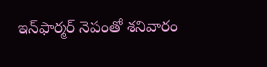ఇన్‌ఫార్మర్ నెపంతో శనివారం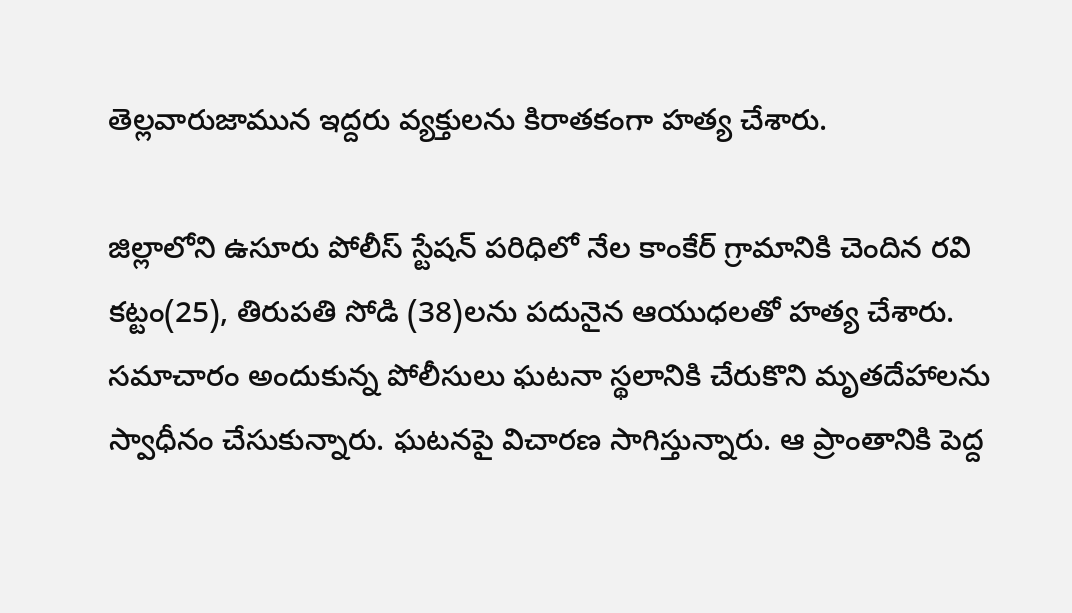తెల్లవారుజామున ఇద్దరు వ్యక్తులను కిరాతకంగా హత్య చేశారు.

జిల్లాలోని ఉసూరు పోలీస్ స్టేషన్ పరిధిలో నేల కాంకేర్ గ్రామానికి చెందిన రవి కట్టం(25), తిరుపతి సోడి (38)లను పదునైన ఆయుధలతో హత్య చేశారు. సమాచారం అందుకున్న పోలీసులు ఘటనా స్థలానికి చేరుకొని మృతదేహాలను స్వాధీనం చేసుకున్నారు. ఘటనపై విచారణ సాగిస్తున్నారు. ఆ ప్రాంతానికి పెద్ద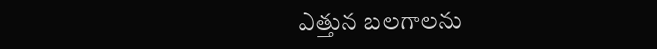ఎత్తున బలగాలను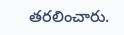తరలించారు.